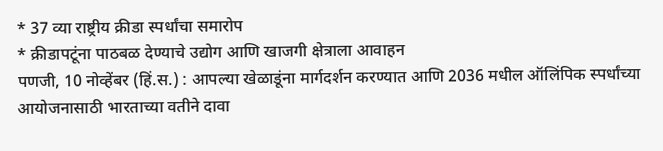* 37 व्या राष्ट्रीय क्रीडा स्पर्धांचा समारोप
* क्रीडापटूंना पाठबळ देण्याचे उद्योग आणि खाजगी क्षेत्राला आवाहन
पणजी, 10 नोव्हेंबर (हिं.स.) : आपल्या खेळाडूंना मार्गदर्शन करण्यात आणि 2036 मधील ऑलिंपिक स्पर्धांच्या आयोजनासाठी भारताच्या वतीने दावा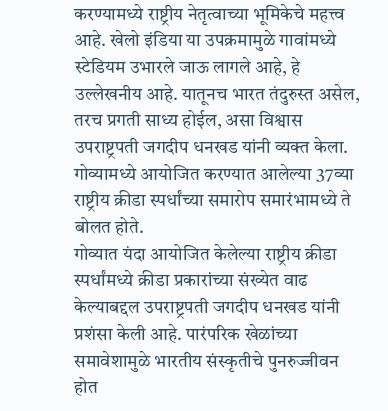करण्यामध्ये राष्ट्रीय नेतृत्वाच्या भूमिकेचे महत्त्व आहे. खेलो इंडिया या उपक्रमामुळे गावांमध्ये स्टेडियम उभारले जाऊ लागले आहे, हे उल्लेखनीय आहे. यातूनच भारत तंदुरुस्त असेल, तरच प्रगती साध्य होईल, असा विश्वास उपराष्ट्रपती जगदीप धनखड यांनी व्यक्त केला. गोव्यामध्ये आयोजित करण्यात आलेल्या 37व्या राष्ट्रीय क्रीडा स्पर्धांच्या समारोप समारंभामध्ये ते बोलत होते.
गोव्यात यंदा आयोजित केलेल्या राष्ट्रीय क्रीडा स्पर्धांमध्ये क्रीडा प्रकारांच्या संख्येत वाढ केल्याबद्दल उपराष्ट्रपती जगदीप धनखड यांनी प्रशंसा केली आहे. पारंपरिक खेळांच्या समावेशामुळे भारतीय संस्कृतीचे पुनरुज्जीवन होत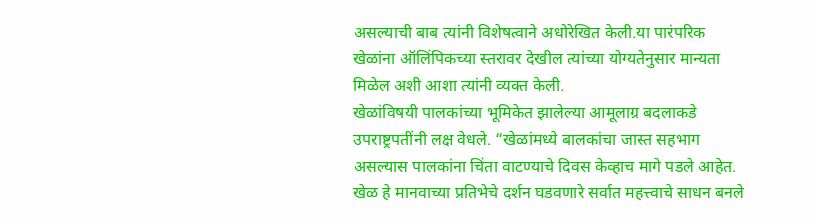असल्याची बाब त्यांनी विशेषत्वाने अधोरेखित केली.या पारंपरिक खेळांना ऑलिंपिकच्या स्तरावर देखील त्यांच्या योग्यतेनुसार मान्यता मिळेल अशी आशा त्यांनी व्यक्त केली.
खेळांविषयी पालकांच्या भूमिकेत झालेल्या आमूलाग्र बदलाकडे उपराष्ट्रपतींनी लक्ष वेधले. “खेळांमध्ये बालकांचा जास्त सहभाग असल्यास पालकांना चिंता वाटण्याचे दिवस केव्हाच मागे पडले आहेत. खेळ हे मानवाच्या प्रतिभेचे दर्शन घडवणारे सर्वात महत्त्वाचे साधन बनले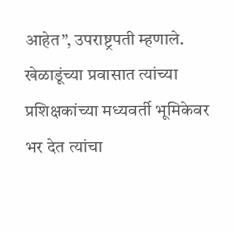आहेत”, उपराष्ट्रपती म्हणाले.
खेळाडूंच्या प्रवासात त्यांच्या प्रशिक्षकांच्या मध्यवर्ती भूमिकेवर भर देत त्यांचा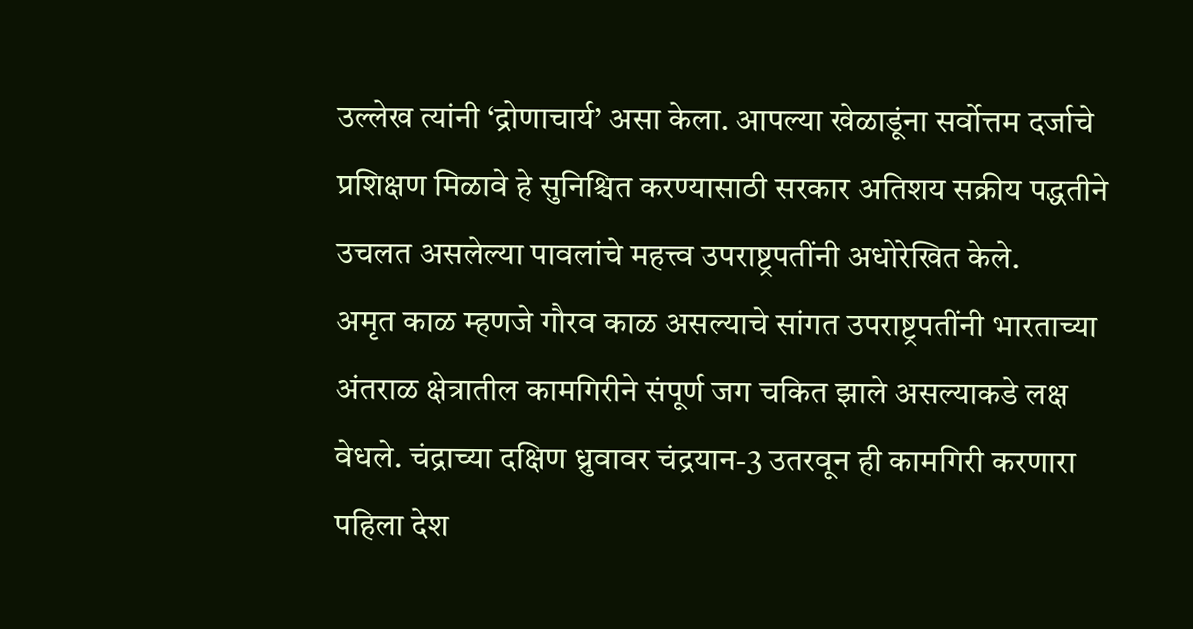उल्लेख त्यांनी ‘द्रोणाचार्य’ असा केला. आपल्या खेळाडूंना सर्वोत्तम दर्जाचे प्रशिक्षण मिळावे हे सुनिश्चित करण्यासाठी सरकार अतिशय सक्रीय पद्धतीने उचलत असलेल्या पावलांचे महत्त्व उपराष्ट्रपतींनी अधोरेखित केले.
अमृत काळ म्हणजे गौरव काळ असल्याचे सांगत उपराष्ट्रपतींनी भारताच्या अंतराळ क्षेत्रातील कामगिरीने संपूर्ण जग चकित झाले असल्याकडे लक्ष वेधले. चंद्राच्या दक्षिण ध्रुवावर चंद्रयान-3 उतरवून ही कामगिरी करणारा पहिला देश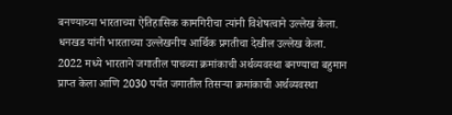बनण्याच्या भारताच्या ऐतिहासिक कामगिरीचा त्यांनी विशेषत्वाने उल्लेख केला.
धनखड यांनी भारताच्या उल्लेखनीय आर्थिक प्रगतीचा देखील उल्लेख केला. 2022 मध्ये भारताने जगातील पाचव्या क्रमांकाची अर्थव्यवस्था बनण्याचा बहुमान प्राप्त केला आणि 2030 पर्यंत जगातील तिसऱ्या क्रमांकाची अर्थव्यवस्था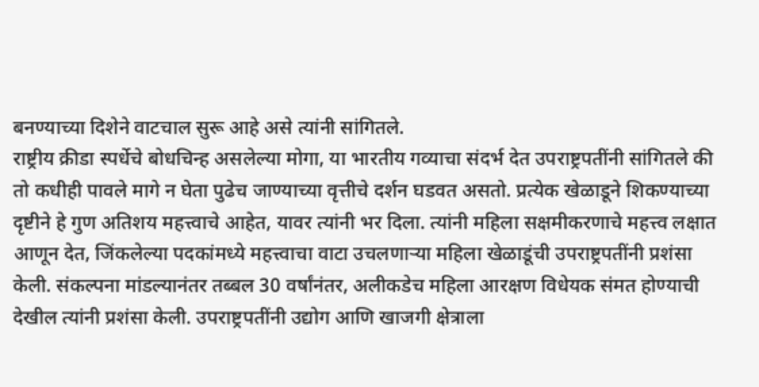बनण्याच्या दिशेने वाटचाल सुरू आहे असे त्यांनी सांगितले.
राष्ट्रीय क्रीडा स्पर्धेचे बोधचिन्ह असलेल्या मोगा, या भारतीय गव्याचा संदर्भ देत उपराष्ट्रपतींनी सांगितले की तो कधीही पावले मागे न घेता पुढेच जाण्याच्या वृत्तीचे दर्शन घडवत असतो. प्रत्येक खेळाडूने शिकण्याच्या दृष्टीने हे गुण अतिशय महत्त्वाचे आहेत, यावर त्यांनी भर दिला. त्यांनी महिला सक्षमीकरणाचे महत्त्व लक्षात आणून देत, जिंकलेल्या पदकांमध्ये महत्त्वाचा वाटा उचलणाऱ्या महिला खेळाडूंची उपराष्ट्रपतींनी प्रशंसा केली. संकल्पना मांडल्यानंतर तब्बल 30 वर्षांनंतर, अलीकडेच महिला आरक्षण विधेयक संमत होण्याची देखील त्यांनी प्रशंसा केली. उपराष्ट्रपतींनी उद्योग आणि खाजगी क्षेत्राला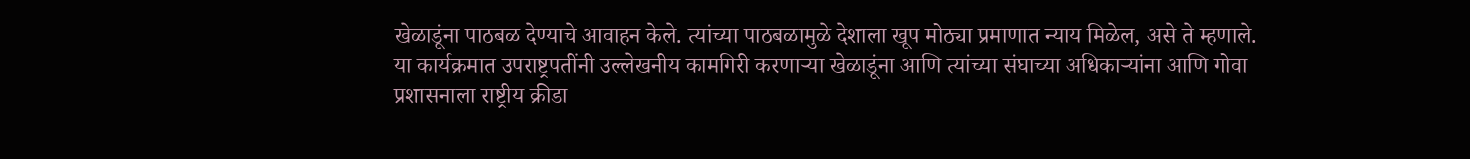खेळाडूंना पाठबळ देण्याचे आवाहन केले. त्यांच्या पाठबळामुळे देशाला खूप मोठ्या प्रमाणात न्याय मिळेल, असे ते म्हणाले.
या कार्यक्रमात उपराष्ट्रपतींनी उल्लेखनीय कामगिरी करणाऱ्या खेळाडूंना आणि त्यांच्या संघाच्या अधिकाऱ्यांना आणि गोवा प्रशासनाला राष्ट्रीय क्रीडा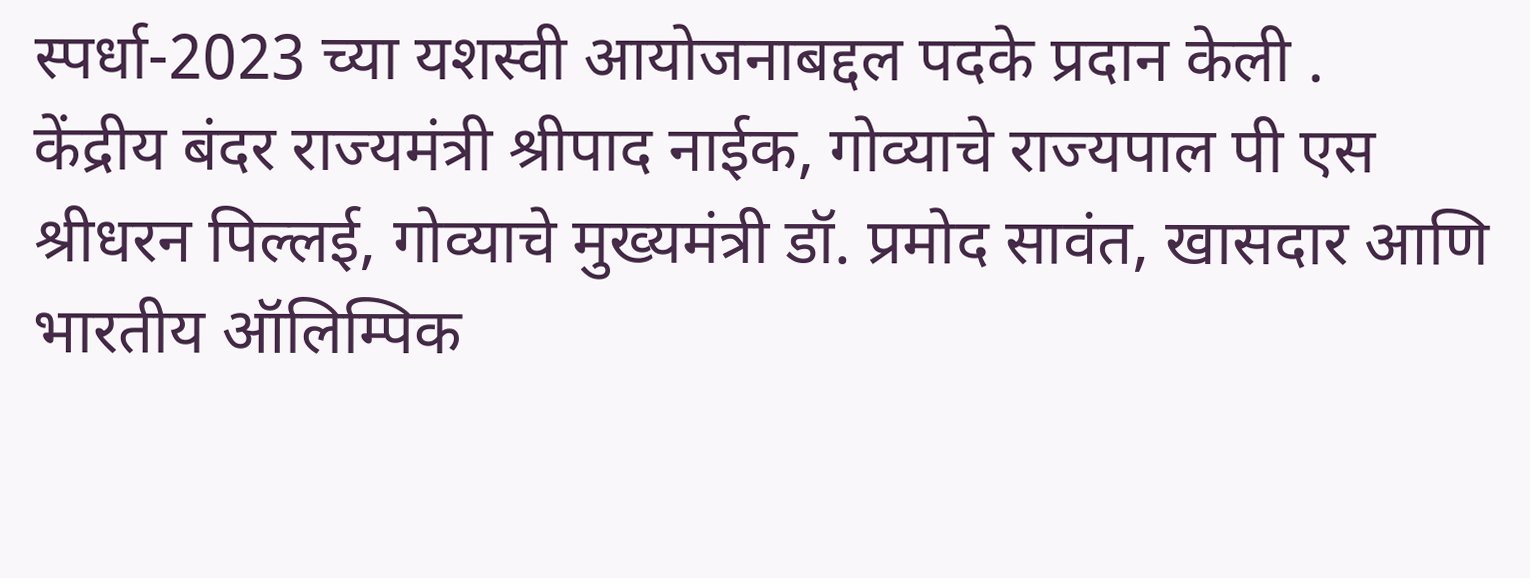स्पर्धा-2023 च्या यशस्वी आयोजनाबद्दल पदके प्रदान केली .
केंद्रीय बंदर राज्यमंत्री श्रीपाद नाईक, गोव्याचे राज्यपाल पी एस श्रीधरन पिल्लई, गोव्याचे मुख्यमंत्री डॉ. प्रमोद सावंत, खासदार आणि भारतीय ऑलिम्पिक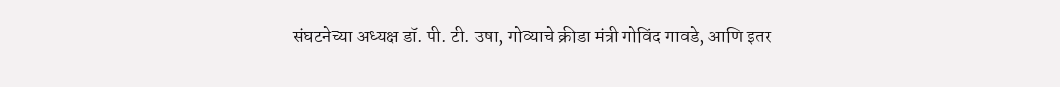संघटनेच्या अध्यक्ष डॉ. पी. टी. उषा, गोव्याचे क्रीडा मंत्री गोविंद गावडे, आणि इतर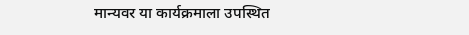मान्यवर या कार्यक्रमाला उपस्थित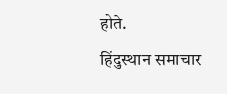होते.
हिंदुस्थान समाचार